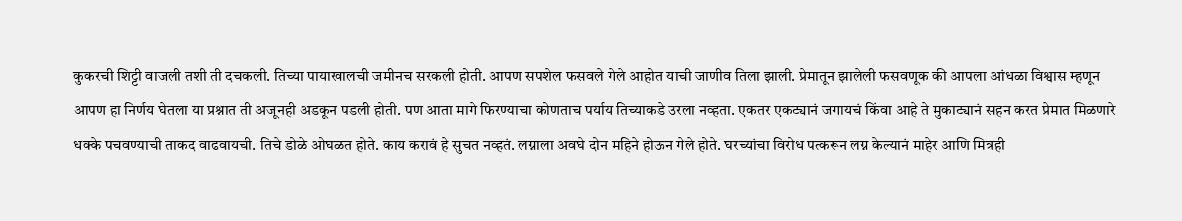कुकरची शिट्टी वाजली तशी ती दचकली. तिच्या पायाखालची जमीनच सरकली होती. आपण सपशेल फसवले गेले आहोत याची जाणीव तिला झाली. प्रेमातून झालेली फसवणूक की आपला आंधळा विश्वास म्हणून आपण हा निर्णय घेतला या प्रश्नात ती अजूनही अडकून पडली होती. पण आता मागे फिरण्याचा कोणताच पर्याय तिच्याकडे उरला नव्हता. एकतर एकट्यानं जगायचं किंवा आहे ते मुकाट्यानं सहन करत प्रेमात मिळणारे धक्के पचवण्याची ताकद वाढवायची. तिचे डोळे ओघळत होते. काय करावं हे सुचत नव्हतं. लग्नाला अवघे दोन महिने होऊन गेले होते. घरच्यांचा विरोध पत्करून लग्न केल्यानं माहेर आणि मित्रही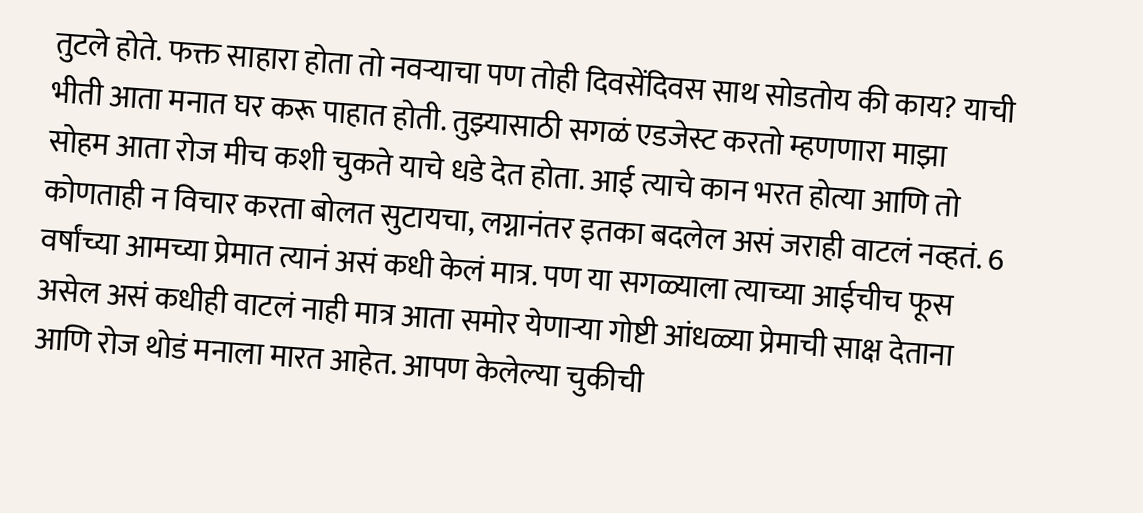तुटले होते. फक्त साहारा होता तो नवऱ्याचा पण तोही दिवसेंदिवस साथ सोडतोय की काय? याची भीती आता मनात घर करू पाहात होती. तुझ्यासाठी सगळं एडजेस्ट करतो म्हणणारा माझा सोहम आता रोज मीच कशी चुकते याचे धडे देत होता. आई त्याचे कान भरत होत्या आणि तो कोणताही न विचार करता बोलत सुटायचा, लग्नानंतर इतका बदलेल असं जराही वाटलं नव्हतं. 6 वर्षांच्या आमच्या प्रेमात त्यानं असं कधी केलं मात्र. पण या सगळ्याला त्याच्या आईचीच फूस असेल असं कधीही वाटलं नाही मात्र आता समोर येणाऱ्या गोष्टी आंधळ्या प्रेमाची साक्ष देताना आणि रोज थोडं मनाला मारत आहेत. आपण केलेल्या चुकीची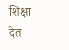शिक्षा देत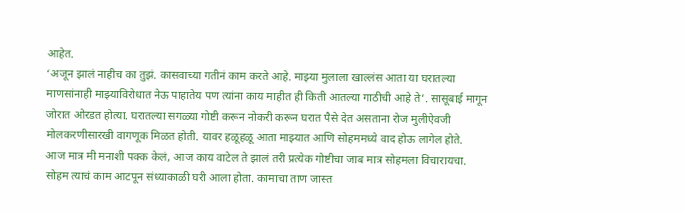आहेत.
‘अजून झालं नाहीच का तुझं. कासवाच्या गतीनं काम करते आहे. माझ्या मुलाला खाल्लंस आता या घरातल्या माणसांनाही माझ्याविरोधात नेऊ पाहातेय पण त्यांना काय माहीत ही किती आतल्या गाठीची आहे ते’. सासूबाई मागून जोरात ओरडत होत्या. घरातल्या सगळ्या गोष्टी करून नोकरी करून घरात पैसे देत असताना रोज मुलीऐवजी मोलकरणीसारखी वागणूक मिळत होती. यावर हळूहळू आता माझ्यात आणि सोहममध्ये वाद होऊ लागेल होते.
आज मात्र मी मनाशी पक्क केलं, आज काय वाटेल ते झालं तरी प्रत्येक गोष्टीचा जाब मात्र सोहमला विचारायचा. सोहम त्याचं काम आटपून संध्याकाळी घरी आला होता. कामाचा ताण जास्त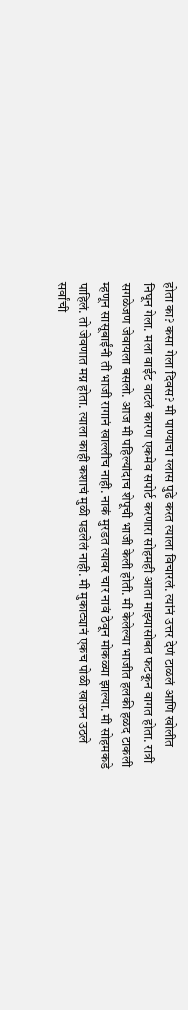होता का? कसा गेला दिवस? मी पाण्याचा ग्लास पुढे करत त्याला विचारलं. त्यांनं उत्तर देणं टाळलं आणि खोलीत निघून गेला. मला वाईट वाटलं कारण एकमेव सपोर्ट करणारा सोहमही आता माझ्यासोबत फटकून वागत होता. रात्री सगळेजण जेवायला बसलो. आज मी पहिल्यांदाच शेपूची भाजी केली होती. मी केलेल्या भाजीत हलकी हळद टाकली म्हणून सासूबाईंनी ती भाजी रागानं खाल्लीच नाही. नाकं मुरडत त्यावर चार नावं ठेवून मोकळ्या झाल्या. मी सोहमकडे पाहिलं. तो जेवणात मग्न होता. त्याला काही कशाचं मुळी पडलेलं नाही. मी मुकाट्यानं एकच पोळी खाऊन उठले सर्वांची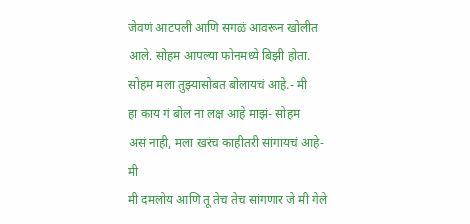जेवणं आटपली आणि सगळं आवरून खोलीत आले. सोहम आपल्या फोनमध्ये बिझी होता.
सोहम मला तुझ्यासोबत बोलायचं आहे.- मी
हा काय गं बोल ना लक्ष आहे माझं- सोहम
असं नाही, मला खरंच काहीतरी सांगायचं आहे- मी
मी दमलोय आणि तू तेच तेच सांगणार जे मी गेले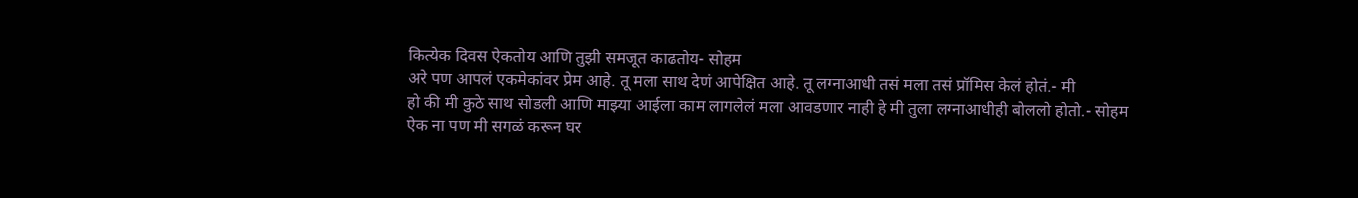कित्येक दिवस ऐकतोय आणि तुझी समजूत काढतोय- सोहम
अरे पण आपलं एकमेकांवर प्रेम आहे. तू मला साथ देणं आपेक्षित आहे. तू लग्नाआधी तसं मला तसं प्रॉमिस केलं होतं.- मी
हो की मी कुठे साथ सोडली आणि माझ्या आईला काम लागलेलं मला आवडणार नाही हे मी तुला लग्नाआधीही बोललो होतो.- सोहम
ऐक ना पण मी सगळं करून घर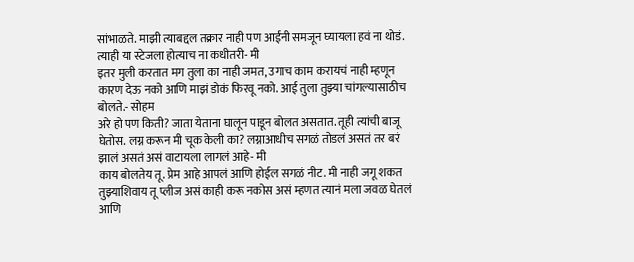सांभाळते. माझी त्याबद्दल तक्रार नाही पण आईंनी समजून घ्यायला हवं ना थोडं. त्याही या स्टेजला होत्याच ना कधीतरी- मी
इतर मुली करतात मग तुला का नाही जमत, उगाच काम करायचं नाही म्हणून कारण देऊ नको आणि माझं डोकं फिरवू नको. आई तुला तुझ्या चांगल्यासाठीच बोलते.- सोहम
अरे हो पण किती? जाता येताना घालून पाडून बोलत असतात. तूही त्यांची बाजू घेतोस. लग्न करून मी चूक केली का? लग्नाआधीच सगळं तोडलं असतं तर बरं झालं असतं असं वाटायला लागलं आहे- मी
काय बोलतेय तू. प्रेम आहे आपलं आणि होईल सगळं नीट. मी नाही जगू शकत तुझ्याशिवाय तू प्लीज असं काही करू नकोस असं म्हणत त्यानं मला जवळ घेतलं आणि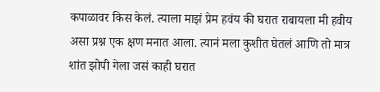कपाळावर किस केलं. त्याला माझं प्रेम हवंय की घरात राबायला मी हवीय असा प्रश्न एक क्षण मनात आला. त्यानं मला कुशीत घेतलं आणि तो मात्र शांत झोपी गेला जसं काही घरात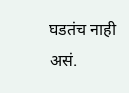घडतंच नाही असं.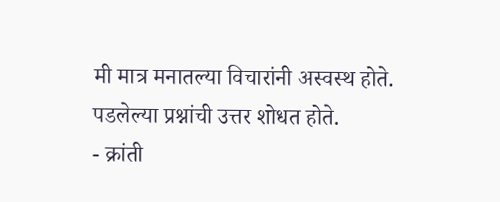मी मात्र मनातल्या विचारांनी अस्वस्थ होते. पडलेल्या प्रश्नांची उत्तर शोधत होते.
- क्रांती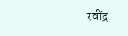रवींद्र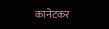कानेटकर